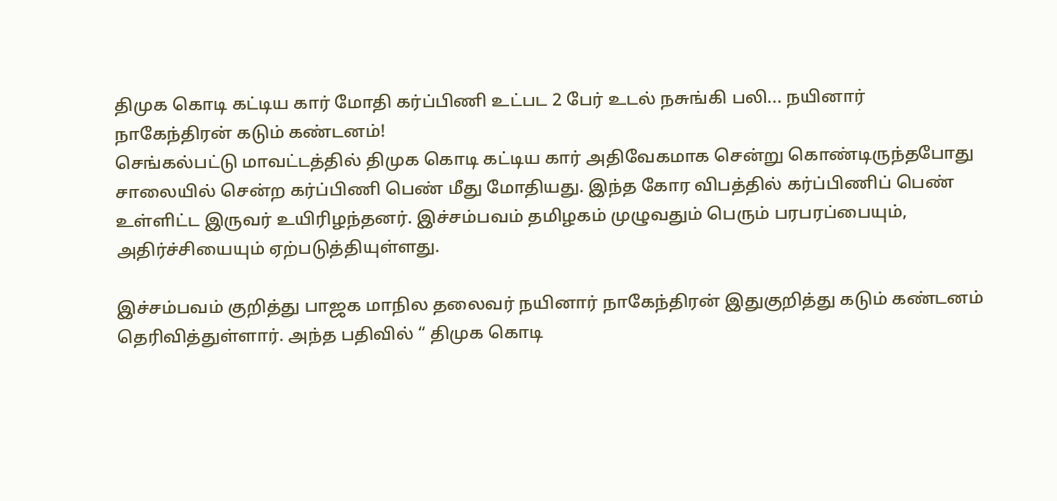திமுக கொடி கட்டிய கார் மோதி கர்ப்பிணி உட்பட 2 பேர் உடல் நசுங்கி பலி... நயினார் நாகேந்திரன் கடும் கண்டனம்!
செங்கல்பட்டு மாவட்டத்தில் திமுக கொடி கட்டிய கார் அதிவேகமாக சென்று கொண்டிருந்தபோது சாலையில் சென்ற கர்ப்பிணி பெண் மீது மோதியது. இந்த கோர விபத்தில் கர்ப்பிணிப் பெண் உள்ளிட்ட இருவர் உயிரிழந்தனர். இச்சம்பவம் தமிழகம் முழுவதும் பெரும் பரபரப்பையும், அதிர்ச்சியையும் ஏற்படுத்தியுள்ளது.

இச்சம்பவம் குறித்து பாஜக மாநில தலைவர் நயினார் நாகேந்திரன் இதுகுறித்து கடும் கண்டனம் தெரிவித்துள்ளார். அந்த பதிவில் “ திமுக கொடி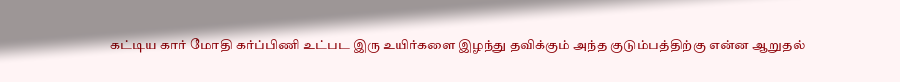கட்டிய கார் மோதி கர்ப்பிணி உட்பட இரு உயிர்களை இழந்து தவிக்கும் அந்த குடும்பத்திற்கு என்ன ஆறுதல்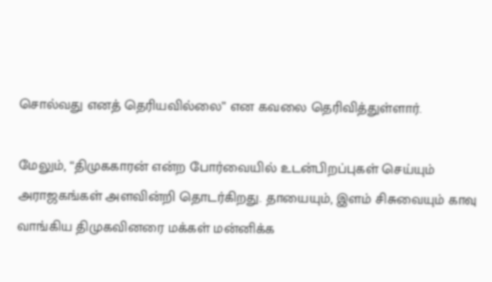சொல்வது எனத் தெரியவில்லை” என கவலை தெரிவித்துள்ளார்.

மேலும், “திமுககாரன் என்ற போர்வையில் உடன்பிறப்புகள் செய்யும் அராஜகங்கள் அளவின்றி தொடர்கிறது. தாயையும், இளம் சிசுவையும் காவு வாங்கிய திமுகவினரை மக்கள் மன்னிக்க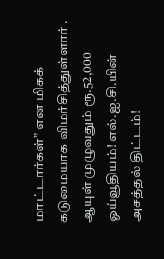மாட்டார்கள்” என மிகக் கடுமையாக விமர்சித்துள்ளார் .
ஆயுள் முழுவதும் ரூ.52,000 ஓய்வூதியம்! எல்.ஐ.சி.யின் அசத்தல் திட்டம்!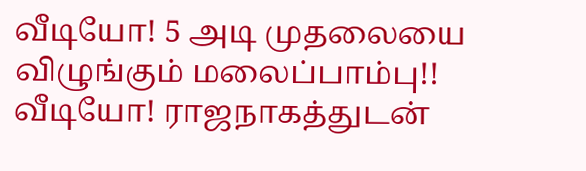வீடியோ! 5 அடி முதலையை விழுங்கும் மலைப்பாம்பு!!
வீடியோ! ராஜநாகத்துடன்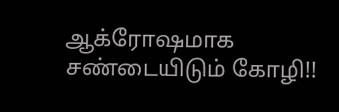ஆக்ரோஷமாக சண்டையிடும் கோழி!!